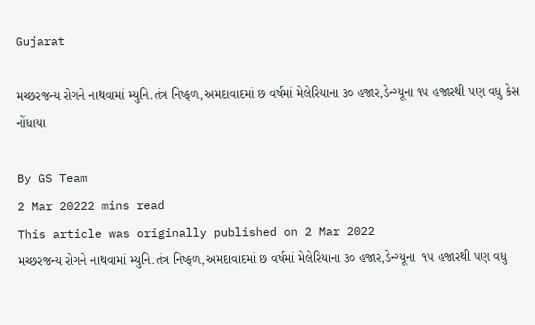Gujarat

મચ્છરજન્ય રોગને નાથવામાં મ્યુનિ.તંત્ર નિષ્ફળ,અમદાવાદમાં છ વર્ષમાં મેલેરિયાના ૩૦ હજાર,ડેન્ગ્યૂના ૧૫ હજારથી પણ વધુ કેસ નોંધાયા

By GS Team
2 Mar 20222 mins read
This article was originally published on 2 Mar 2022
મચ્છરજન્ય રોગને નાથવામાં મ્યુનિ.તંત્ર નિષ્ફળ,અમદાવાદમાં છ વર્ષમાં મેલેરિયાના ૩૦ હજાર,ડેન્ગ્યૂના  ૧૫ હજારથી પણ વધુ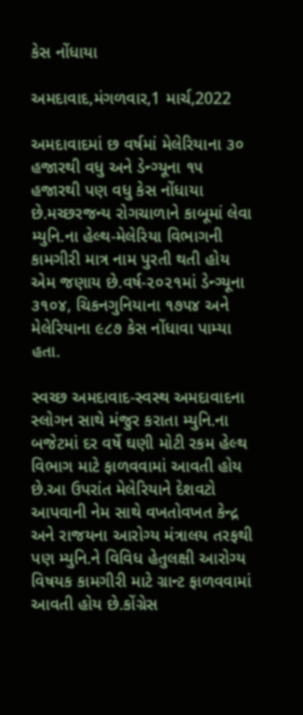કેસ નોંધાયા

અમદાવાદ,મંગળવાર,1 માર્ચ,2022

અમદાવાદમાં છ વર્ષમાં મેલેરિયાના ૩૦ હજારથી વધુ અને ડેન્ગ્યૂના ૧૫ હજારથી પણ વધુ કેસ નોંધાયા છે.મચ્છરજન્ય રોગચાળાને કાબૂમાં લેવા મ્યુનિ.ના હેલ્થ-મેલેરિયા વિભાગની કામગીરી માત્ર નામ પુરતી થતી હોય એમ જણાય છે.વર્ષ-૨૦૨૧માં ડેન્ગ્યૂના ૩૧૦૪, ચિકનગુનિયાના ૧૭૫૪ અને મેલેરિયાના ૯૮૭ કેસ નોંધાવા પામ્યા હતા.

સ્વચ્છ અમદાવાદ-સ્વસ્થ અમદાવાદના સ્લોગન સાથે મંજુર કરાતા મ્યુનિ.ના બજેટમાં દર વર્ષે ઘણી મોટી રકમ હેલ્થ વિભાગ માટે ફાળવવામાં આવતી હોય છે.આ ઉપરાંત મેલેરિયાને દેશવટો આપવાની નેમ સાથે વખતોવખત કેન્દ્ર અને રાજયના આરોગ્ય મંત્રાલય તરફથી પણ મ્યુનિ.ને વિવિધ હેતુલક્ષી આરોગ્ય વિષયક કામગીરી માટે ગ્રાન્ટ ફાળવવામાં આવતી હોય છે.કોંગ્રેસ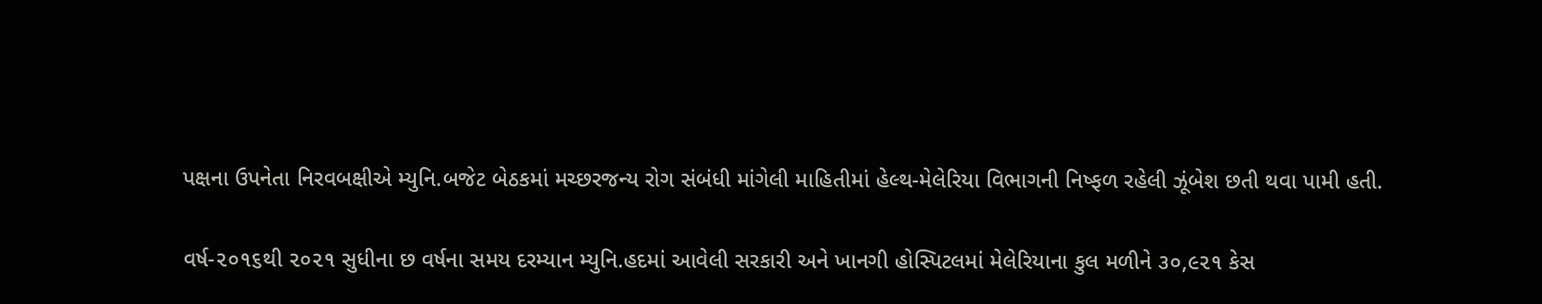પક્ષના ઉપનેતા નિરવબક્ષીએ મ્યુનિ.બજેટ બેઠકમાં મચ્છરજન્ય રોગ સંબંધી માંગેલી માહિતીમાં હેલ્થ-મેલેરિયા વિભાગની નિષ્ફળ રહેલી ઝૂંબેશ છતી થવા પામી હતી.

વર્ષ-૨૦૧૬થી ૨૦૨૧ સુધીના છ વર્ષના સમય દરમ્યાન મ્યુનિ.હદમાં આવેલી સરકારી અને ખાનગી હોસ્પિટલમાં મેલેરિયાના કુલ મળીને ૩૦,૯૨૧ કેસ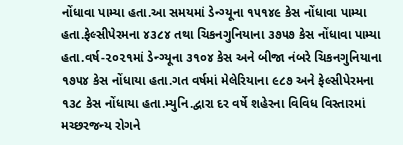નોંધાવા પામ્યા હતા.આ સમયમાં ડેન્ગ્યૂના ૧૫૧૪૯ કેસ નોંધાવા પામ્યા હતા.ફેલ્સીપેરમના ૪૩૮૪ તથા ચિકનગુનિયાના ૩૭૫૭ કેસ નોંધાવા પામ્યા હતા.વર્ષ-૨૦૨૧માં ડેન્ગ્યૂના ૩૧૦૪ કેસ અને બીજા નંબરે ચિકનગુનિયાના ૧૭૫૪ કેસ નોંધાયા હતા.ગત વર્ષમાં મેલેરિયાના ૯૮૭ અને ફેલ્સીપેરમના ૧૩૮ કેસ નોંધાયા હતા.મ્યુનિ.દ્વારા દર વર્ષે શહેરના વિવિધ વિસ્તારમાં મચ્છરજન્ય રોગને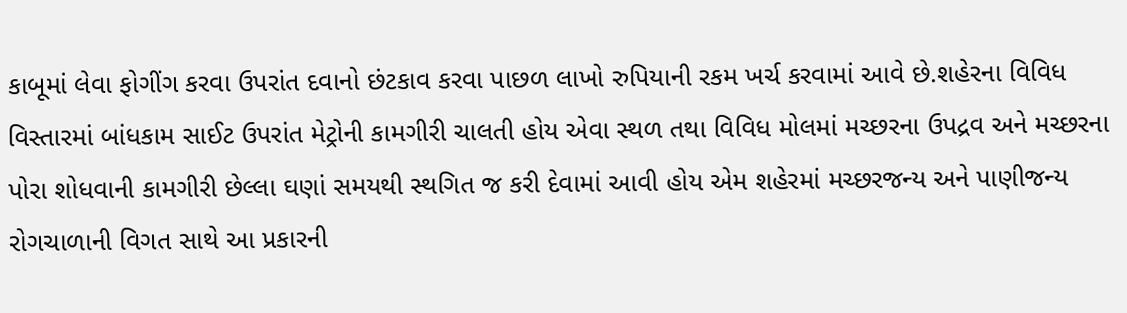કાબૂમાં લેવા ફોગીંગ કરવા ઉપરાંત દવાનો છંટકાવ કરવા પાછળ લાખો રુપિયાની રકમ ખર્ચ કરવામાં આવે છે.શહેરના વિવિધ વિસ્તારમાં બાંધકામ સાઈટ ઉપરાંત મેટ્રોની કામગીરી ચાલતી હોય એવા સ્થળ તથા વિવિધ મોલમાં મચ્છરના ઉપદ્રવ અને મચ્છરના પોરા શોધવાની કામગીરી છેલ્લા ઘણાં સમયથી સ્થગિત જ કરી દેવામાં આવી હોય એમ શહેરમાં મચ્છરજન્ય અને પાણીજન્ય રોગચાળાની વિગત સાથે આ પ્રકારની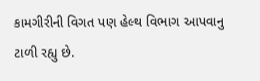કામગીરીની વિગત પણ હેલ્થ વિભાગ આપવાનુ ટાળી રહ્યુ છે.